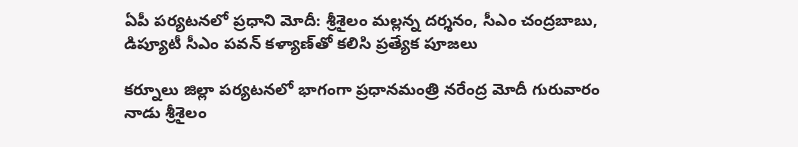ఏపీ పర్యటనలో ప్రధాని మోదీ: శ్రీశైలం మల్లన్న దర్శనం, సీఎం చంద్రబాబు, డిప్యూటీ సీఎం పవన్ కళ్యాణ్‌తో కలిసి ప్రత్యేక పూజలు

కర్నూలు జిల్లా పర్యటనలో భాగంగా ప్రధానమంత్రి నరేంద్ర మోదీ గురువారం నాడు శ్రీశైలం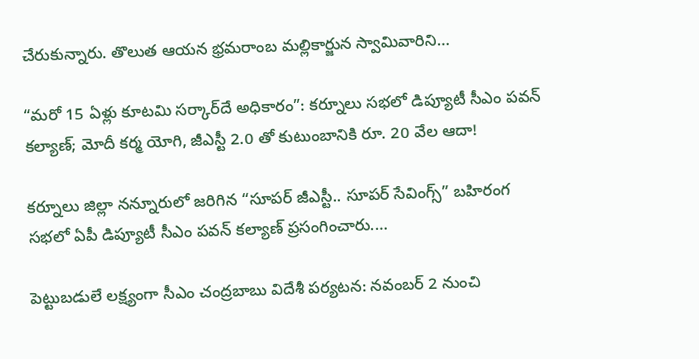చేరుకున్నారు. తొలుత ఆయన భ్రమరాంబ మల్లికార్జున స్వామివారిని…

“మరో 15 ఏళ్లు కూటమి సర్కార్‌దే అధికారం”: కర్నూలు సభలో డిప్యూటీ సీఎం పవన్ కల్యాణ్; మోదీ కర్మ యోగి, జీఎస్టీ 2.0 తో కుటుంబానికి రూ. 20 వేల ఆదా!

కర్నూలు జిల్లా నన్నూరులో జరిగిన “సూపర్ జీఎస్టీ.. సూపర్ సేవింగ్స్” బహిరంగ సభలో ఏపీ డిప్యూటీ సీఎం పవన్ కల్యాణ్ ప్రసంగించారు.…

పెట్టుబడులే లక్ష్యంగా సీఎం చంద్రబాబు విదేశీ పర్యటన: నవంబర్ 2 నుంచి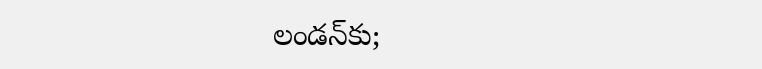లండన్‌కు;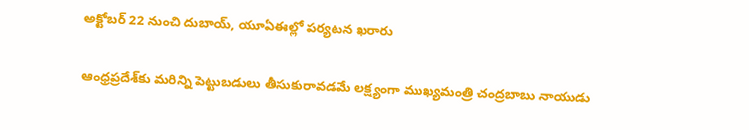అక్టోబర్ 22 నుంచి దుబాయ్, యూఏఈల్లో పర్యటన ఖరారు

ఆంధ్రప్రదేశ్‌కు మరిన్ని పెట్టుబడులు తీసుకురావడమే లక్ష్యంగా ముఖ్యమంత్రి చంద్రబాబు నాయుడు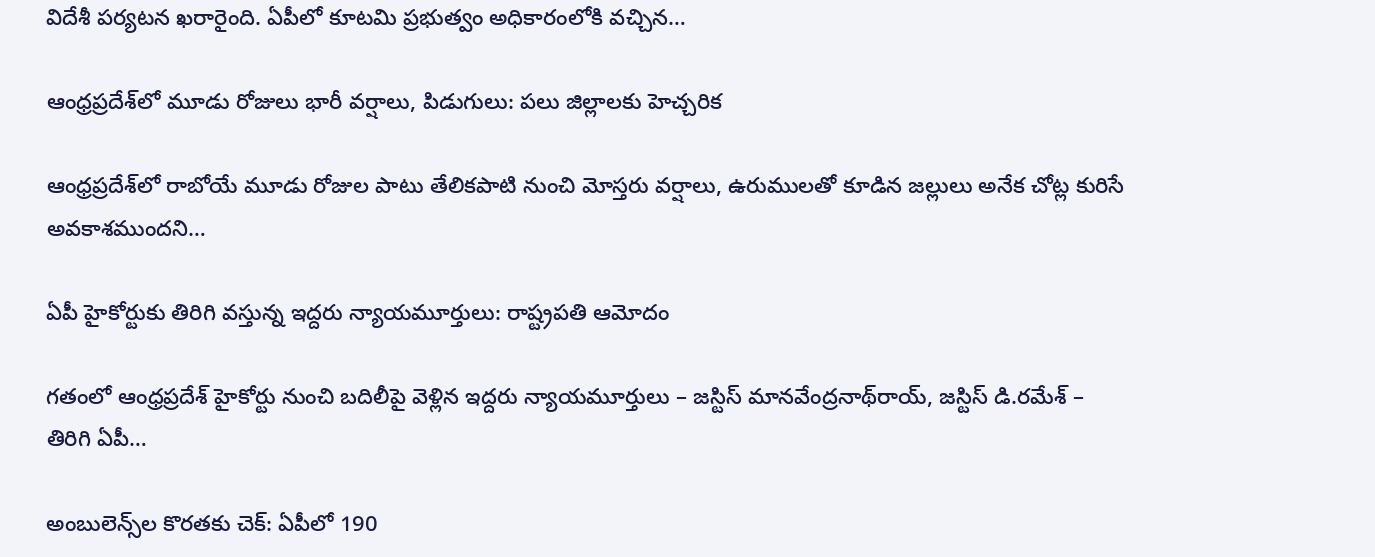విదేశీ పర్యటన ఖరారైంది. ఏపీలో కూటమి ప్రభుత్వం అధికారంలోకి వచ్చిన…

ఆంధ్రప్రదేశ్‌లో మూడు రోజులు భారీ వర్షాలు, పిడుగులు: పలు జిల్లాలకు హెచ్చరిక

ఆంధ్రప్రదేశ్‌లో రాబోయే మూడు రోజుల పాటు తేలికపాటి నుంచి మోస్తరు వర్షాలు, ఉరుములతో కూడిన జల్లులు అనేక చోట్ల కురిసే అవకాశముందని…

ఏపీ హైకోర్టుకు తిరిగి వస్తున్న ఇద్దరు న్యాయమూర్తులు: రాష్ట్రపతి ఆమోదం

గతంలో ఆంధ్రప్రదేశ్ హైకోర్టు నుంచి బదిలీపై వెళ్లిన ఇద్దరు న్యాయమూర్తులు – జస్టిస్‌ మానవేంద్రనాథ్‌రాయ్‌, జస్టిస్‌ డి.రమేశ్‌ – తిరిగి ఏపీ…

అంబులెన్స్‌ల కొరతకు చెక్: ఏపీలో 190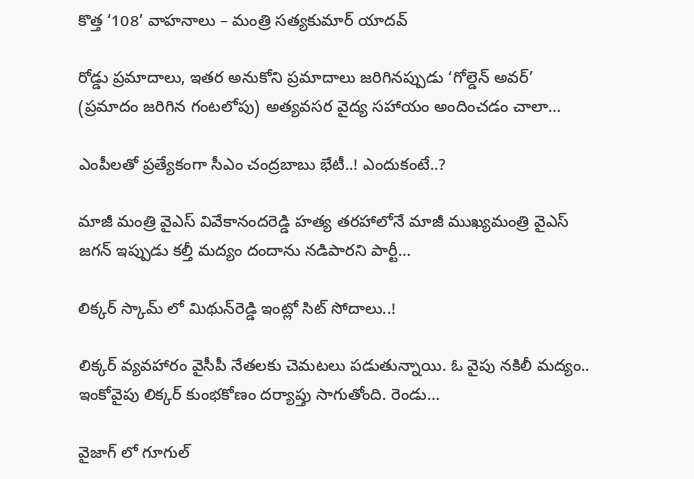కొత్త ‘108’ వాహనాలు – మంత్రి సత్యకుమార్ యాదవ్

రోడ్డు ప్రమాదాలు, ఇతర అనుకోని ప్రమాదాలు జరిగినప్పుడు ‘గోల్డెన్ అవర్’ (ప్రమాదం జరిగిన గంటలోపు) అత్యవసర వైద్య సహాయం అందించడం చాలా…

ఎంపీలతో ప్రత్యేకంగా సీఎం చంద్రబాబు భేటీ..! ఎందుకంటే..?

మాజీ మంత్రి వైఎస్‌ వివేకానందరెడ్డి హత్య తరహాలోనే మాజీ ముఖ్యమంత్రి వైఎస్‌ జగన్‌ ఇప్పుడు కల్తీ మద్యం దందాను నడిపారని పార్టీ…

లిక్కర్ స్కామ్‌ లో మిథున్‌రెడ్డి ఇంట్లో సిట్ సోదాలు..!

లిక్కర్ వ్యవహారం వైసీపీ నేతలకు చెమటలు పడుతున్నాయి. ఓ వైపు నకిలీ మద్యం.. ఇంకోవైపు లిక్కర్ కుంభకోణం దర్యాప్తు సాగుతోంది. రెండు…

వైజాగ్‌ లో గూగుల్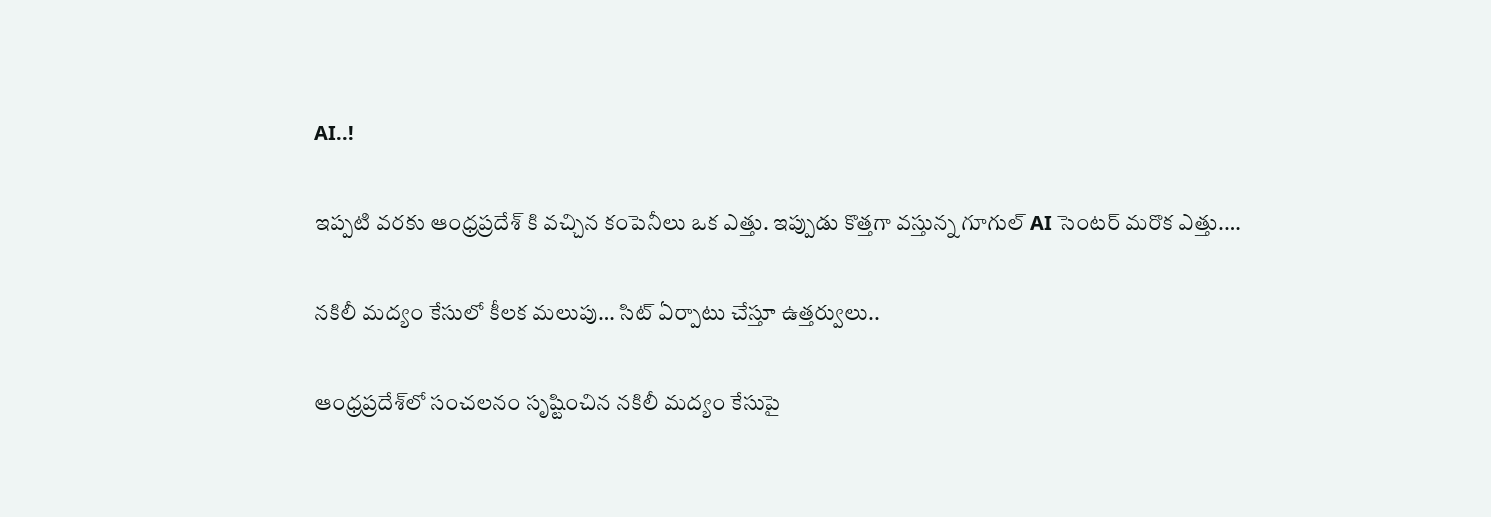AI..!

ఇప్పటి వరకు ఆంధ్రప్రదేశ్ కి వచ్చిన కంపెనీలు ఒక ఎత్తు. ఇప్పుడు కొత్తగా వస్తున్న గూగుల్ AI సెంటర్‌ మరొక ఎత్తు.…

నకిలీ మద్యం కేసులో కీలక మలుపు… సిట్ ఏర్పాటు చేస్తూ ఉత్తర్వులు..

ఆంధ్రప్రదేశ్‌లో సంచలనం సృష్టించిన నకిలీ మద్యం కేసుపై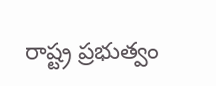రాష్ట్ర ప్రభుత్వం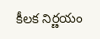కీలక నిర్ణయం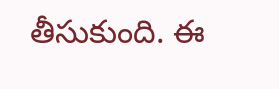తీసుకుంది. ఈ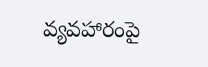వ్యవహారంపై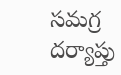సమగ్ర దర్యాప్తు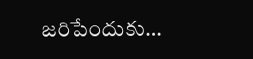జరిపేందుకు…